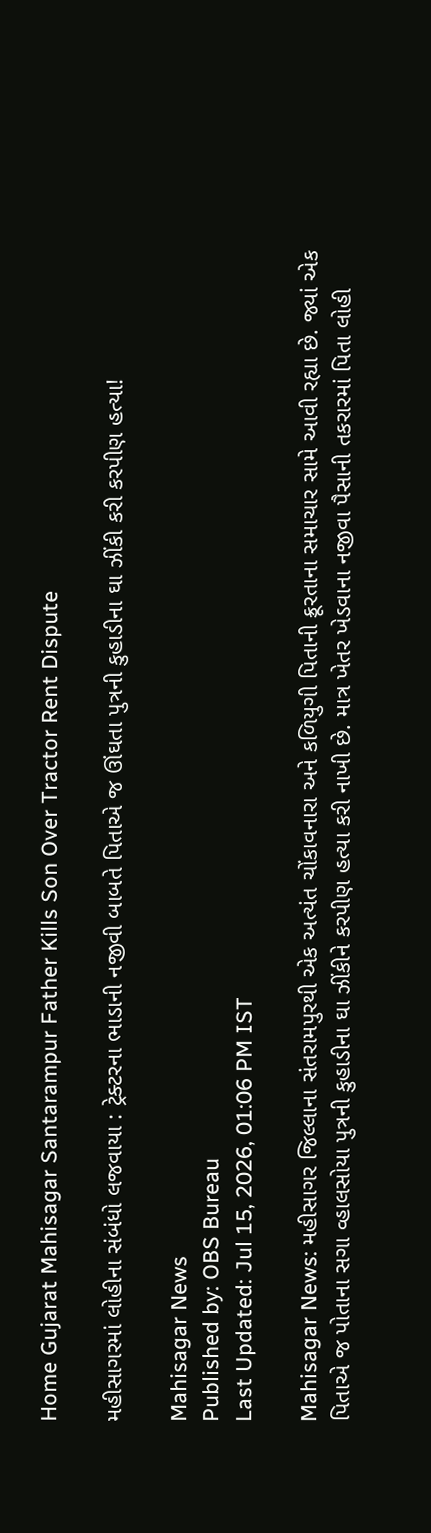Home Gujarat Mahisagar Santarampur Father Kills Son Over Tractor Rent Dispute

મહીસાગરમાં લોહીના સંબંધો લજવાયા : ટ્રેક્ટરના ભાડાની નજીવી બાબતે પિતાએ જ ઊંઘતા પુત્રની કુહાડીના ઘા ઝીંકી કરી કરપીણ હત્યા!

Mahisagar News
Published by: OBS Bureau
Last Updated: Jul 15, 2026, 01:06 PM IST

Mahisagar News: મહીસાગર જિલ્લાના સંતરામપુરથી એક અત્યંત ચોંકાવનારા અને કળિયુગી પિતાની ક્રૂરતાના સમાચાર સામે આવી રહ્યા છે. જ્યાં એક પિતાએ જ પોતાના સગા વ્હાલસોયા પુત્રની કુહાડીના ઘા ઝીંકીને કરપીણ હત્યા કરી નાખી છે. માત્ર ખેતર ખેડવાના નજીવા પૈસાની તકરારમાં પિતા લોહી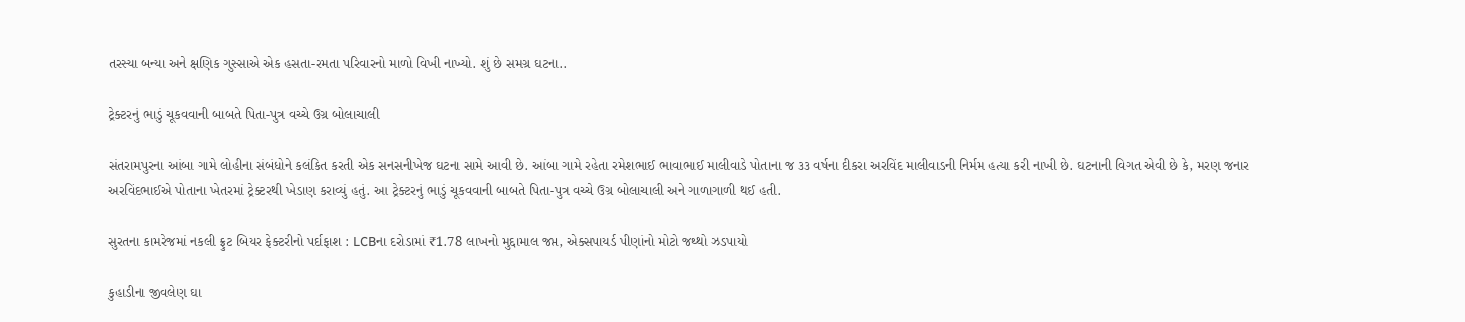તરસ્યા બન્યા અને ક્ષણિક ગુસ્સાએ એક હસતા-રમતા પરિવારનો માળો વિખી નાખ્યો. શું છે સમગ્ર ઘટના..

ટ્રેક્ટરનું ભાડું ચૂકવવાની બાબતે પિતા-પુત્ર વચ્ચે ઉગ્ર બોલાચાલી

સંતરામપુરના આંબા ગામે લોહીના સંબંધોને કલંકિત કરતી એક સનસનીખેજ ઘટના સામે આવી છે. આંબા ગામે રહેતા રમેશભાઈ ભાવાભાઈ માલીવાડે પોતાના જ ૩૩ વર્ષના દીકરા અરવિંદ માલીવાડની નિર્મમ હત્યા કરી નાખી છે. ઘટનાની વિગત એવી છે કે, મરણ જનાર અરવિંદભાઈએ પોતાના ખેતરમાં ટ્રેક્ટરથી ખેડાણ કરાવ્યું હતું. આ ટ્રેક્ટરનું ભાડું ચૂકવવાની બાબતે પિતા-પુત્ર વચ્ચે ઉગ્ર બોલાચાલી અને ગાળાગાળી થઈ હતી.

સુરતના કામરેજમાં નકલી ફ્રુટ બિયર ફેક્ટરીનો પર્દાફાશ : LCBના દરોડામાં ₹1.78 લાખનો મુદ્દામાલ જપ્ત, એક્સપાયર્ડ પીણાંનો મોટો જથ્થો ઝડપાયો

કુહાડીના જીવલેણ ઘા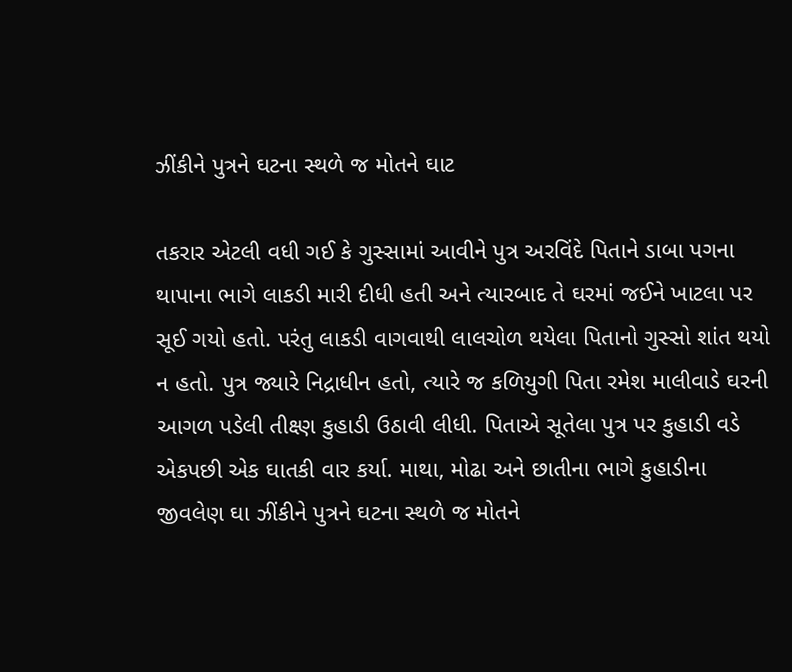ઝીંકીને પુત્રને ઘટના સ્થળે જ મોતને ઘાટ

તકરાર એટલી વધી ગઈ કે ગુસ્સામાં આવીને પુત્ર અરવિંદે પિતાને ડાબા પગના થાપાના ભાગે લાકડી મારી દીધી હતી અને ત્યારબાદ તે ઘરમાં જઈને ખાટલા પર સૂઈ ગયો હતો. પરંતુ લાકડી વાગવાથી લાલચોળ થયેલા પિતાનો ગુસ્સો શાંત થયો ન હતો. પુત્ર જ્યારે નિદ્રાધીન હતો, ત્યારે જ કળિયુગી પિતા રમેશ માલીવાડે ઘરની આગળ પડેલી તીક્ષ્ણ કુહાડી ઉઠાવી લીધી. પિતાએ સૂતેલા પુત્ર પર કુહાડી વડે એકપછી એક ઘાતકી વાર કર્યા. માથા, મોઢા અને છાતીના ભાગે કુહાડીના જીવલેણ ઘા ઝીંકીને પુત્રને ઘટના સ્થળે જ મોતને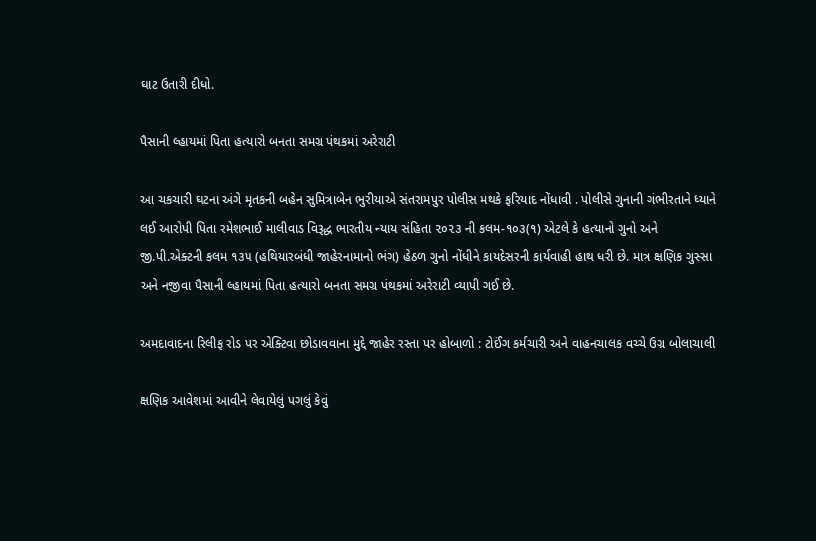ઘાટ ઉતારી દીધો.

પૈસાની લ્હાયમાં પિતા હત્યારો બનતા સમગ્ર પંથકમાં અરેરાટી

આ ચકચારી ઘટના અંગે મૃતકની બહેન સુમિત્રાબેન ભુરીયાએ સંતરામપુર પોલીસ મથકે ફરિયાદ નોંધાવી . પોલીસે ગુનાની ગંભીરતાને ધ્યાને લઈ આરોપી પિતા રમેશભાઈ માલીવાડ વિરૂદ્ધ ભારતીય ન્યાય સંહિતા ૨૦૨૩ ની કલમ-૧૦૩(૧) એટલે કે હત્યાનો ગુનો અને જી.પી.એક્ટની કલમ ૧૩૫ (હથિયારબંધી જાહેરનામાનો ભંગ) હેઠળ ગુનો નોંધીને કાયદેસરની કાર્યવાહી હાથ ધરી છે. માત્ર ક્ષણિક ગુસ્સા અને નજીવા પૈસાની લ્હાયમાં પિતા હત્યારો બનતા સમગ્ર પંથકમાં અરેરાટી વ્યાપી ગઈ છે.

અમદાવાદના રિલીફ રોડ પર એક્ટિવા છોડાવવાના મુદ્દે જાહેર રસ્તા પર હોબાળો : ટોઈંગ કર્મચારી અને વાહનચાલક વચ્ચે ઉગ્ર બોલાચાલી

ક્ષણિક આવેશમાં આવીને લેવાયેલું પગલું કેવું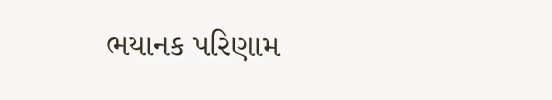ભયાનક પરિણામ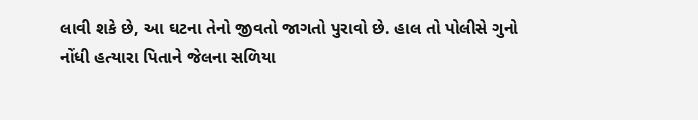લાવી શકે છે, આ ઘટના તેનો જીવતો જાગતો પુરાવો છે. હાલ તો પોલીસે ગુનો નોંધી હત્યારા પિતાને જેલના સળિયા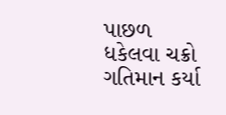પાછળ ધકેલવા ચક્રો ગતિમાન કર્યા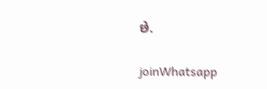છે.

joinWhatsapp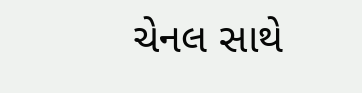ચેનલ સાથે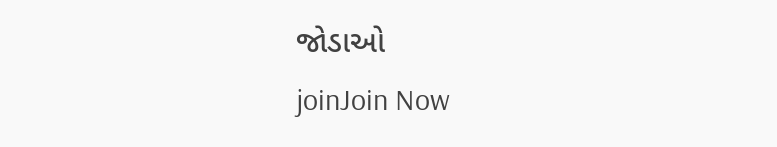જોડાઓ
joinJoin Now